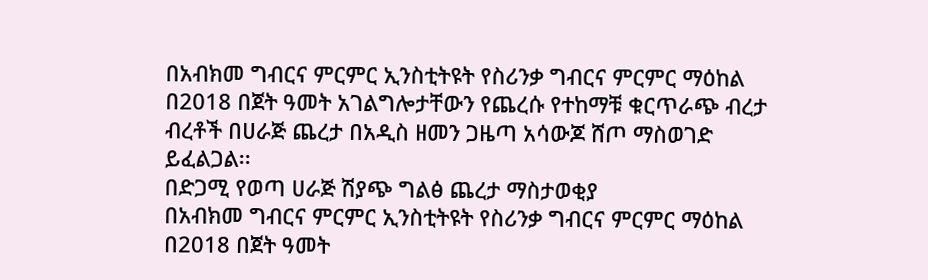በአብክመ ግብርና ምርምር ኢንስቲትዩት የስሪንቃ ግብርና ምርምር ማዕከል በ2018 በጀት ዓመት አገልግሎታቸውን የጨረሱ የተከማቹ ቁርጥራጭ ብረታ ብረቶች በሀራጅ ጨረታ በአዲስ ዘመን ጋዜጣ አሳውጆ ሸጦ ማስወገድ ይፈልጋል፡፡
በድጋሚ የወጣ ሀራጅ ሽያጭ ግልፅ ጨረታ ማስታወቂያ
በአብክመ ግብርና ምርምር ኢንስቲትዩት የስሪንቃ ግብርና ምርምር ማዕከል በ2018 በጀት ዓመት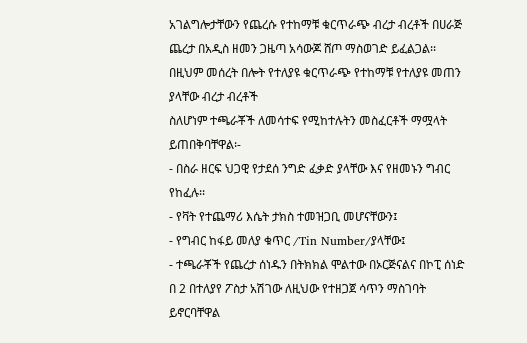አገልግሎታቸውን የጨረሱ የተከማቹ ቁርጥራጭ ብረታ ብረቶች በሀራጅ ጨረታ በአዲስ ዘመን ጋዜጣ አሳውጆ ሸጦ ማስወገድ ይፈልጋል፡፡ በዚህም መሰረት በሎት የተለያዩ ቁርጥራጭ የተከማቹ የተለያዩ መጠን ያላቸው ብረታ ብረቶች
ስለሆነም ተጫራቾች ለመሳተፍ የሚከተሉትን መስፈርቶች ማሟላት ይጠበቅባቸዋል፡-
- በስራ ዘርፍ ህጋዊ የታደሰ ንግድ ፈቃድ ያላቸው እና የዘመኑን ግብር የከፈሉ፡፡
- የቫት የተጨማሪ እሴት ታክስ ተመዝጋቢ መሆናቸውን፤
- የግብር ከፋይ መለያ ቁጥር /Tin Number/ያላቸው፤
- ተጫራቾች የጨረታ ሰነዱን በትክክል ሞልተው በኦርጅናልና በኮፒ ሰነድ በ 2 በተለያየ ፖስታ አሽገው ለዚህው የተዘጋጀ ሳጥን ማስገባት ይኖርባቸዋል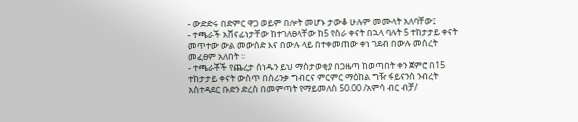- ውድድሩ በድምር ዋጋ ወይም በሎት መሆኑ ታውቆ ሁሉም መሙላት አለባቸው፤
- ተጫራች አሸናፊነታቸው ከተገለፀላቸው ከ5 የስራ ቀናት በኋላ ባሉት 5 ተከታታይ ቀናት መጥተው ውል መውሰድ እና በውሉ ላይ በተቀመጠው ቀነ ገደብ በውሉ መሰረት መፈፀም አለበት ፡፡
- ተጫራቾች የጨረታ ሰነዱን ይህ ማስታወቂያ በጋዜጣ ከወጣበት ቀን ጀምሮ በ15 ተከታታይ ቀናት ውስጥ በስሪንቃ ግብርና ምርምር ማዕከል ግዥ ፋይናንስ ንብረት አስተዳደር ቡድን ድረስ በመምጣት የማይመለስ 50.00 /አምሳ ብር ብቻ/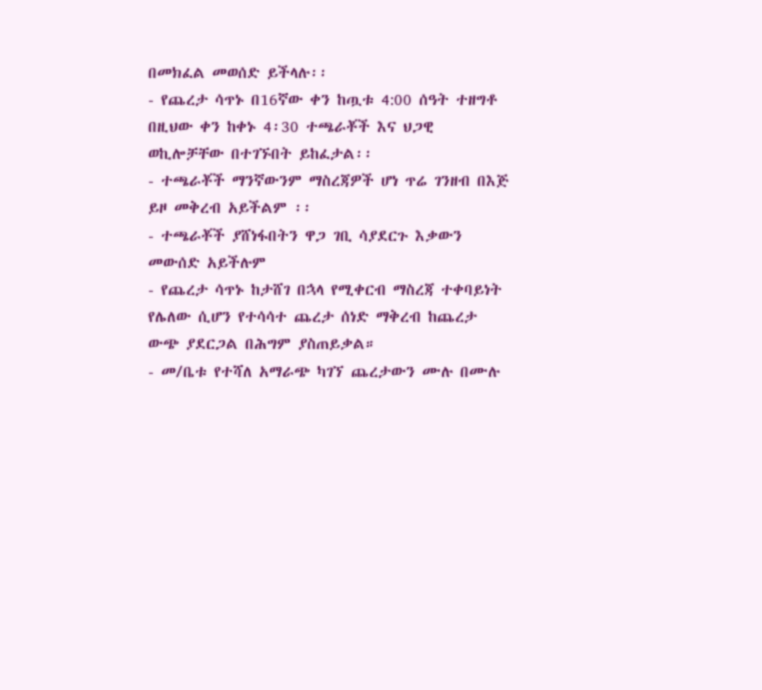በመክፈል መወሰድ ይችላሉ፡፡
- የጨረታ ሳጥኑ በ16ኛው ቀን ከጧቱ 4:00 ሰዓት ተዘግቶ በዚህው ቀን ከቀኑ 4፡30 ተጫራቾች እና ህጋዊ ወኪሎቻቸው በተገኙበት ይከፈታል፡፡
- ተጫራቾች ማንኛውንም ማስረጃዎች ሆነ ጥሬ ገንዘብ በእጅ ይዞ መቅረብ አይችልም ፡፡
- ተጫራቾች ያሸነፋበትን ዋጋ ገቢ ሳያደርጉ እቃውን መውሰድ አይችሉም
- የጨረታ ሳጥኑ ከታሸገ በኋላ የሚቀርብ ማስረጃ ተቀባይነት የሌለው ሲሆን የተሳሳተ ጨረታ ሰነድ ማቅረብ ከጨረታ ውጭ ያደርጋል በሕግም ያስጠይቃል።
- መ/ቤቱ የተሻለ አማራጭ ካገኘ ጨረታውን ሙሉ በሙሉ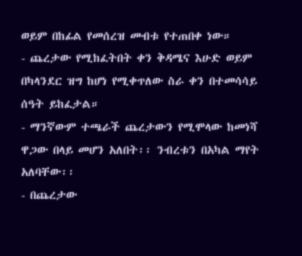ወይም በከፊል የመሰረዝ መብቱ የተጠበቀ ነው።
- ጨረታው የሚከፈትበት ቀን ቅዳሜና እሁድ ወይም በካላንደር ዝግ ከሆነ የሚቀጥለው ስራ ቀን በተመሳሳይ ሰዓት ይከፈታል።
- ማንኛውም ተጫራች ጨረታውን የሚሞላው ከመነሻ ዋጋው በላይ መሆን አለበት፡፡ ንብረቱን በአካል ማየት አለባቸው፡፡
- በጨረታው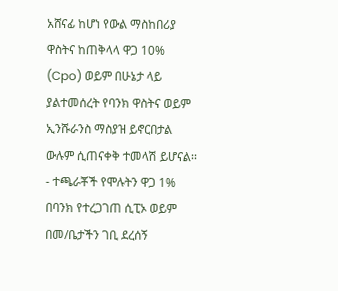አሸናፊ ከሆነ የውል ማስከበሪያ ዋስትና ከጠቅላላ ዋጋ 10% (Cpo) ወይም በሁኔታ ላይ ያልተመሰረት የባንክ ዋስትና ወይም ኢንሹራንስ ማስያዝ ይኖርበታል ውሉም ሲጠናቀቅ ተመላሽ ይሆናል፡፡
- ተጫራቾች የሞሉትን ዋጋ 1% በባንክ የተረጋገጠ ሲፒኦ ወይም በመ/ቤታችን ገቢ ደረሰኝ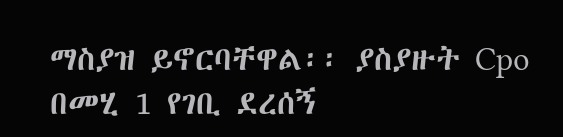ማስያዝ ይኖርባቸዋል፡፡ ያስያዙት Cpo በመሂ 1 የገቢ ደረሰኝ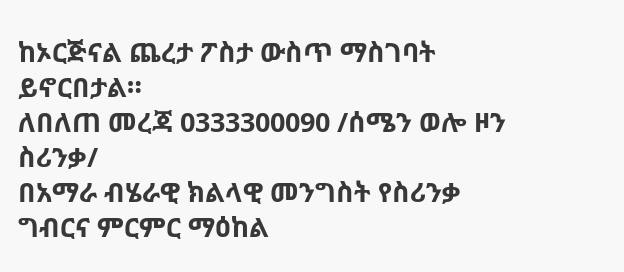ከኦርጅናል ጨረታ ፖስታ ውስጥ ማስገባት ይኖርበታል።
ለበለጠ መረጃ 0333300090 /ሰሜን ወሎ ዞን ስሪንቃ/
በአማራ ብሄራዊ ክልላዊ መንግስት የስሪንቃ ግብርና ምርምር ማዕከል